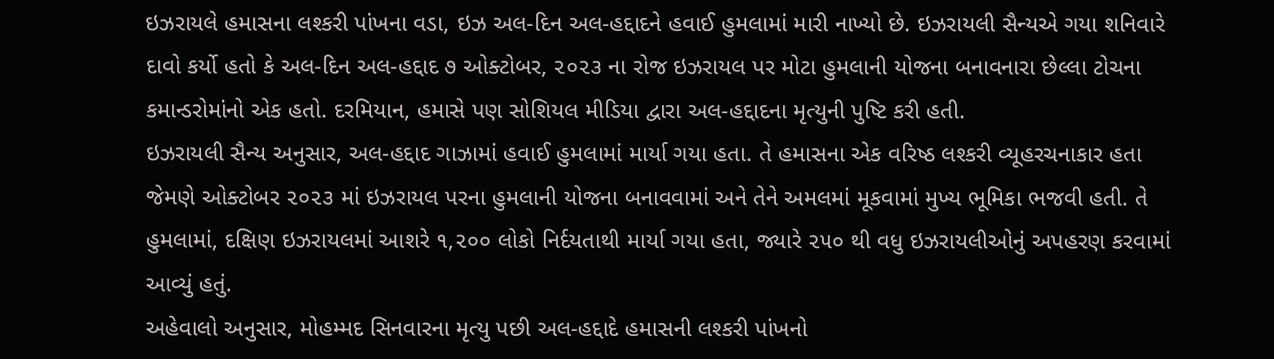ઇઝરાયલે હમાસના લશ્કરી પાંખના વડા, ઇઝ અલ-દિન અલ-હદ્દાદને હવાઈ હુમલામાં મારી નાખ્યો છે. ઇઝરાયલી સૈન્યએ ગયા શનિવારે દાવો કર્યો હતો કે અલ-દિન અલ-હદ્દાદ ૭ ઓક્ટોબર, ૨૦૨૩ ના રોજ ઇઝરાયલ પર મોટા હુમલાની યોજના બનાવનારા છેલ્લા ટોચના કમાન્ડરોમાંનો એક હતો. દરમિયાન, હમાસે પણ સોશિયલ મીડિયા દ્વારા અલ-હદ્દાદના મૃત્યુની પુષ્ટિ કરી હતી.
ઇઝરાયલી સૈન્ય અનુસાર, અલ-હદ્દાદ ગાઝામાં હવાઈ હુમલામાં માર્યા ગયા હતા. તે હમાસના એક વરિષ્ઠ લશ્કરી વ્યૂહરચનાકાર હતા જેમણે ઓક્ટોબર ૨૦૨૩ માં ઇઝરાયલ પરના હુમલાની યોજના બનાવવામાં અને તેને અમલમાં મૂકવામાં મુખ્ય ભૂમિકા ભજવી હતી. તે હુમલામાં, દક્ષિણ ઇઝરાયલમાં આશરે ૧,૨૦૦ લોકો નિર્દયતાથી માર્યા ગયા હતા, જ્યારે ૨૫૦ થી વધુ ઇઝરાયલીઓનું અપહરણ કરવામાં આવ્યું હતું.
અહેવાલો અનુસાર, મોહમ્મદ સિનવારના મૃત્યુ પછી અલ-હદ્દાદે હમાસની લશ્કરી પાંખનો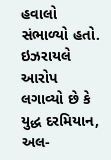હવાલો સંભાળ્યો હતો. ઇઝરાયલે આરોપ લગાવ્યો છે કે યુદ્ધ દરમિયાન, અલ-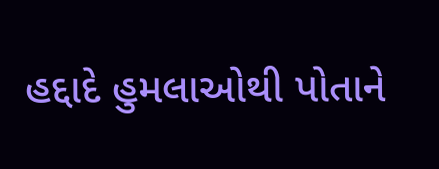હદ્દાદે હુમલાઓથી પોતાને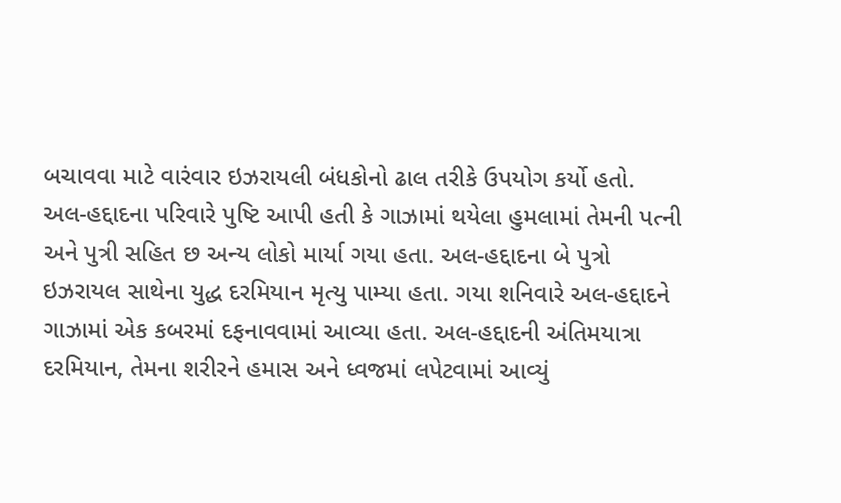બચાવવા માટે વારંવાર ઇઝરાયલી બંધકોનો ઢાલ તરીકે ઉપયોગ કર્યો હતો.
અલ-હદ્દાદના પરિવારે પુષ્ટિ આપી હતી કે ગાઝામાં થયેલા હુમલામાં તેમની પત્ની અને પુત્રી સહિત છ અન્ય લોકો માર્યા ગયા હતા. અલ-હદ્દાદના બે પુત્રો ઇઝરાયલ સાથેના યુદ્ધ દરમિયાન મૃત્યુ પામ્યા હતા. ગયા શનિવારે અલ-હદ્દાદને ગાઝામાં એક કબરમાં દફનાવવામાં આવ્યા હતા. અલ-હદ્દાદની અંતિમયાત્રા દરમિયાન, તેમના શરીરને હમાસ અને ધ્વજમાં લપેટવામાં આવ્યું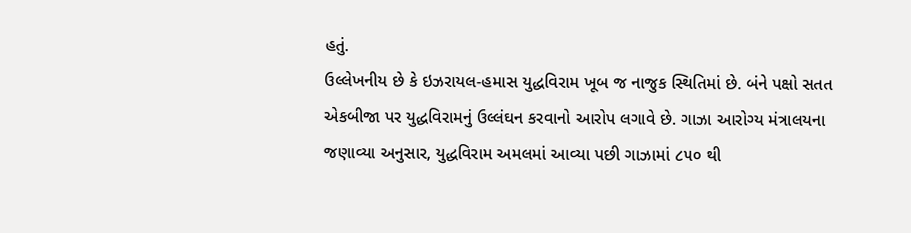હતું.
ઉલ્લેખનીય છે કે ઇઝરાયલ-હમાસ યુદ્ધવિરામ ખૂબ જ નાજુક સ્થિતિમાં છે. બંને પક્ષો સતત એકબીજા પર યુદ્ધવિરામનું ઉલ્લંઘન કરવાનો આરોપ લગાવે છે. ગાઝા આરોગ્ય મંત્રાલયના જણાવ્યા અનુસાર, યુદ્ધવિરામ અમલમાં આવ્યા પછી ગાઝામાં ૮૫૦ થી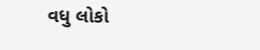વધુ લોકો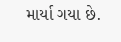માર્યા ગયા છે.